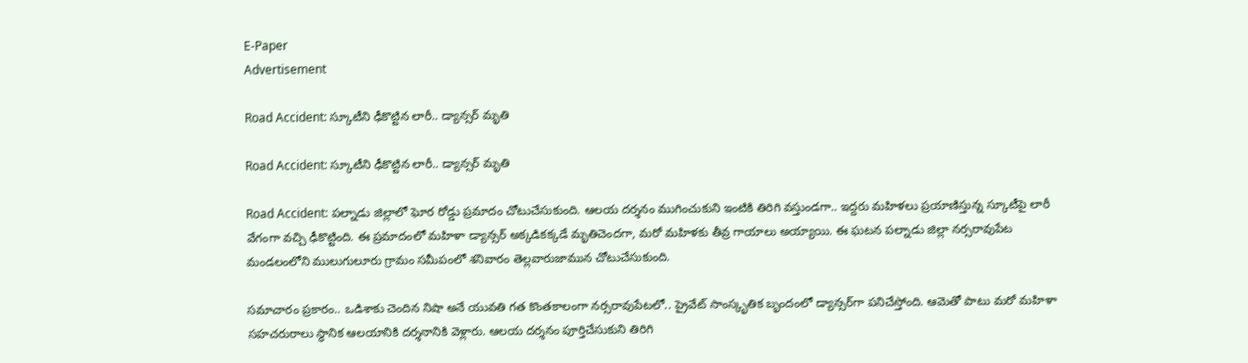E-Paper
Advertisement

Road Accident: స్కూటీని ఢీకొట్టిన లారీ.. డ్యాన్సర్ మృతి

Road Accident: స్కూటీని ఢీకొట్టిన లారీ.. డ్యాన్సర్ మృతి

Road Accident: పల్నాడు జిల్లాలో ఘోర రోడ్డు ప్రమాదం చోటుచేసుకుంది. ఆలయ దర్శనం ముగించుకుని ఇంటికి తిరిగి వస్తుండగా.. ఇద్దరు మహిళలు ప్రయాణిస్తున్న స్కూటీపై లారీ వేగంగా వచ్చి ఢీకొట్టింది. ఈ ప్రమాదంలో మహిళా డ్యాన్సర్ అక్కడికక్కడే మృతిచెందగా, మరో మహిళకు తీవ్ర గాయాలు అయ్యాయి. ఈ ఘటన పల్నాడు జిల్లా నర్సరావుపేట మండలంలోని ములుగులూరు గ్రామం సమీపంలో శనివారం తెల్లవారుజామున చోటుచేసుకుంది.

సమాచారం ప్రకారం.. ఒడిశాకు చెందిన నిషా అనే యువతి గత కొంతకాలంగా నర్సరావుపేటలో.. ప్రైవేట్ సాంస్కృతిక బృందంలో డ్యాన్సర్‌గా పనిచేస్తోంది. ఆమెతో పాటు మరో మహిళా సహచరురాలు స్థానిక ఆలయానికి దర్శనానికి వెళ్లారు. ఆలయ దర్శనం పూర్తిచేసుకుని తిరిగి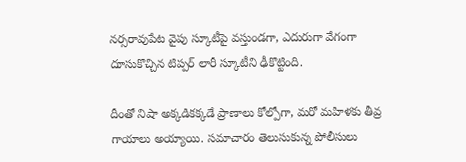నర్సరావుపేట వైపు స్కూటీపై వస్తుండగా, ఎదురుగా వేగంగా దూసుకొచ్చిన టిప్పర్ లారీ స్కూటీని ఢీకొట్టింది.

దీంతో నిషా అక్కడికక్కడే ప్రాణాలు కోల్పోగా, మరో మహిళకు తీవ్ర గాయాలు అయ్యాయి. సమాచారం తెలుసుకున్న పోలీసులు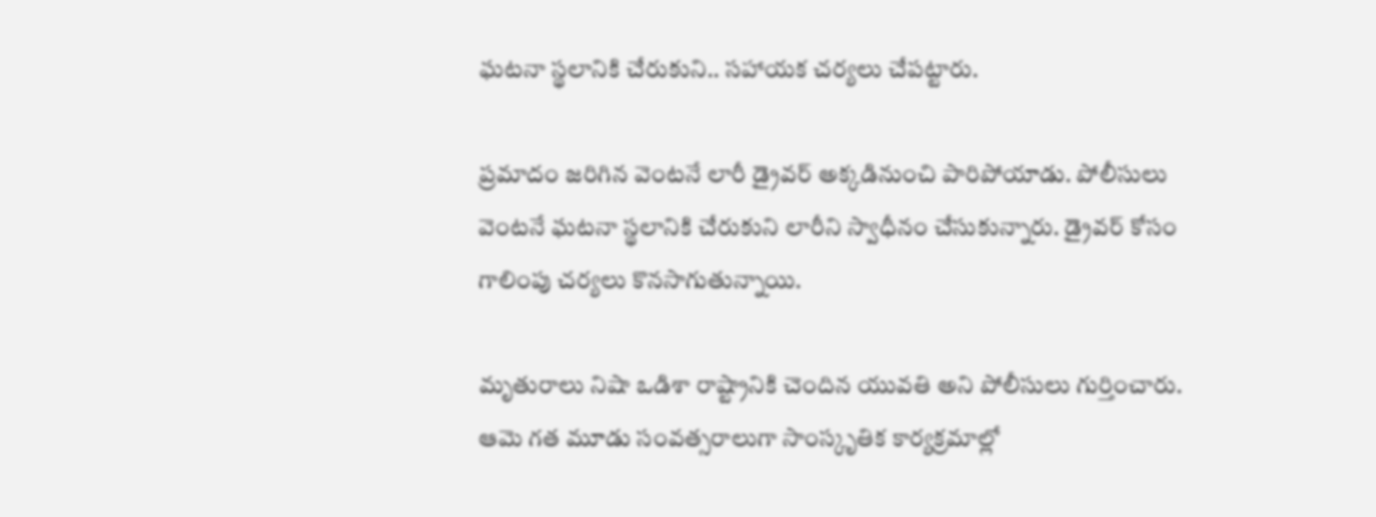ఘటనా స్థలానికి చేరుకుని.. సహాయక చర్యలు చేపట్టారు.

ప్రమాదం జరిగిన వెంటనే లారీ డ్రైవర్ అక్కడినుంచి పారిపోయాడు. పోలీసులు వెంటనే ఘటనా స్థలానికి చేరుకుని లారీని స్వాధీనం చేసుకున్నారు. డ్రైవర్ కోసం గాలింపు చర్యలు కొనసాగుతున్నాయి.

మృతురాలు నిషా ఒడిశా రాష్ట్రానికి చెందిన యువతి అని పోలీసులు గుర్తించారు. ఆమె గత మూడు సంవత్సరాలుగా సాంస్కృతిక కార్యక్రమాల్లో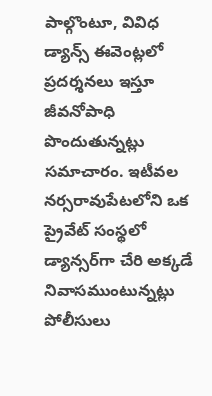పాల్గొంటూ, వివిధ డ్యాన్స్ ఈవెంట్లలో ప్రదర్శనలు ఇస్తూ జీవనోపాధి పొందుతున్నట్లు సమాచారం. ఇటీవల నర్సరావుపేటలోని ఒక ప్రైవేట్ సంస్థలో డ్యాన్సర్‌గా చేరి అక్కడే నివాసముంటున్నట్లు పోలీసులు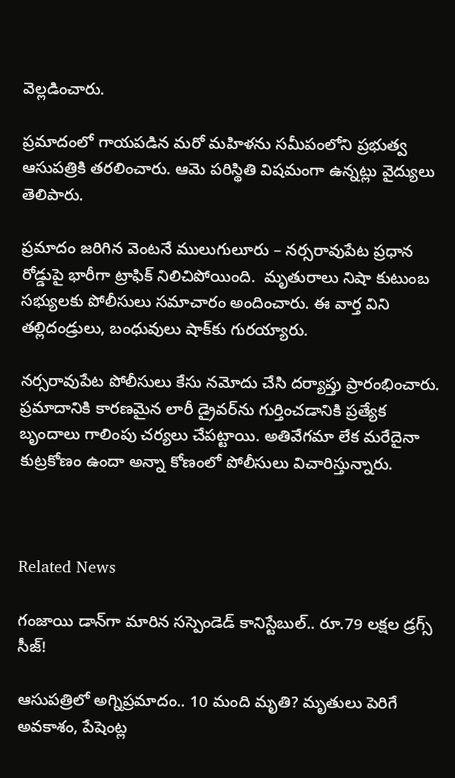వెల్లడించారు.

ప్రమాదంలో గాయపడిన మరో మహిళను సమీపంలోని ప్రభుత్వ ఆసుపత్రికి తరలించారు. ఆమె పరిస్థితి విషమంగా ఉన్నట్లు వైద్యులు తెలిపారు.

ప్రమాదం జరిగిన వెంటనే ములుగులూరు – నర్సరావుపేట ప్రధాన రోడ్డుపై భారీగా ట్రాఫిక్ నిలిచిపోయింది.  మృతురాలు నిషా కుటుంబ సభ్యులకు పోలీసులు సమాచారం అందించారు. ఈ వార్త విని తల్లిదండ్రులు, బంధువులు షాక్‌కు గురయ్యారు.

నర్సరావుపేట పోలీసులు కేసు నమోదు చేసి దర్యాప్తు ప్రారంభించారు. ప్రమాదానికి కారణమైన లారీ డ్రైవర్‌ను గుర్తించడానికి ప్రత్యేక బృందాలు గాలింపు చర్యలు చేపట్టాయి. అతివేగమా లేక మరేదైనా కుట్రకోణం ఉందా అన్నా కోణంలో పోలీసులు విచారిస్తున్నారు.



Related News

గంజాయి డాన్‌గా మారిన సస్పెండెడ్ కానిస్టేబుల్.. రూ.79 లక్షల డ్రగ్స్ సీజ్!

ఆసుపత్రిలో అగ్నిప్రమాదం.. 10 మంది మృతి? మృతులు పెరిగే అవకాశం, పేషెంట్ల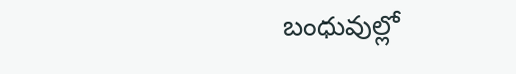బంధువుల్లో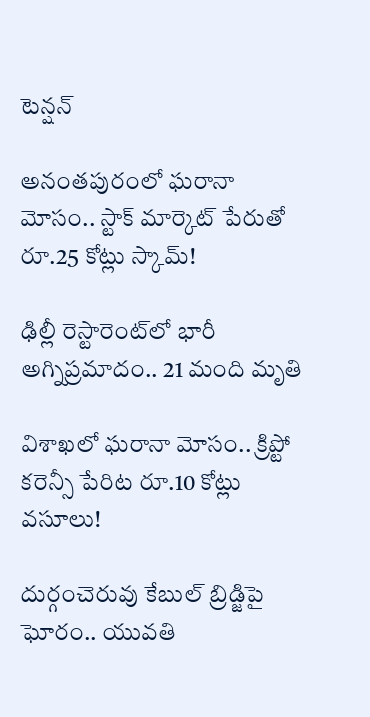టెన్షన్

అనంతపురంలో ఘరానా మోసం.. స్టాక్ మార్కెట్ పేరుతో రూ.25 కోట్లు స్కామ్!

ఢిల్లీ రెస్టారెంట్‌లో భారీ అగ్నిప్రమాదం.. 21 మంది మృతి

విశాఖలో ఘరానా మోసం.. క్రిప్టో కరెన్సీ పేరిట రూ.10 కోట్లు వసూలు!

దుర్గంచెరువు కేబుల్ బ్రిడ్జిపై ఘోరం.. యువతి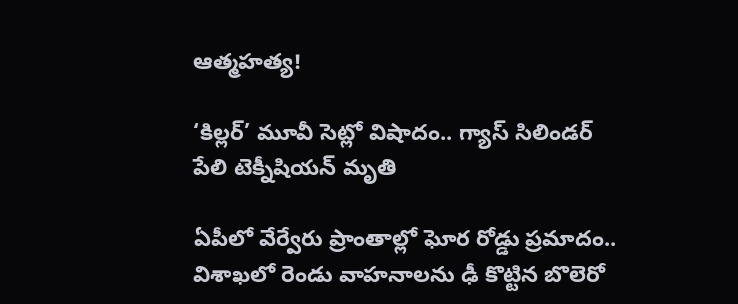ఆత్మహత్య!

‘కిల్లర్’ మూవీ సెట్లో విషాదం.. గ్యాస్ సిలిండర్ పేలి టెక్నీషియన్ మృతి

ఏపీలో వేర్వేరు ప్రాంతాల్లో ఘోర రోడ్డు ప్రమాదం.. విశాఖలో రెండు వాహనాలను ఢీ కొట్టిన బొలెరో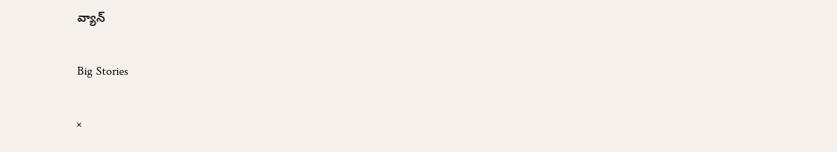వ్యాన్

Big Stories

×